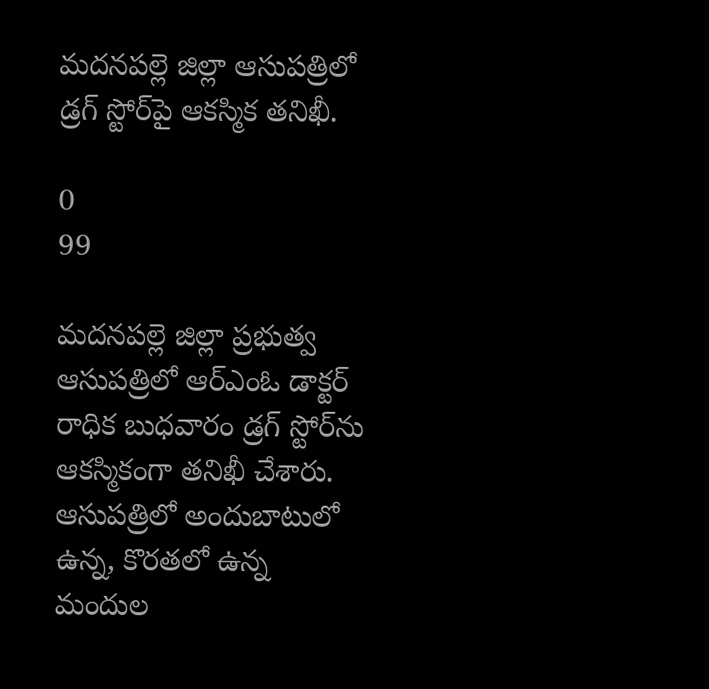మదనపల్లె జిల్లా ఆసుపత్రిలో డ్రగ్ స్టోర్‌పై ఆకస్మిక తనిఖీ.

0
99

మదనపల్లె జిల్లా ప్రభుత్వ ఆసుపత్రిలో ఆర్ఎంఓ డాక్టర్ రాధిక బుధవారం డ్రగ్ స్టోర్‌ను ఆకస్మికంగా తనిఖీ చేశారు. ఆసుపత్రిలో అందుబాటులో ఉన్న, కొరతలో ఉన్న మందుల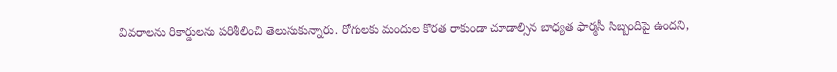వివరాలను రికార్డులను పరిశీలించి తెలుసుకున్నారు. రోగులకు మందుల కొరత రాకుండా చూడాల్సిన బాధ్యత ఫార్మసీ సిబ్బందిపై ఉందని,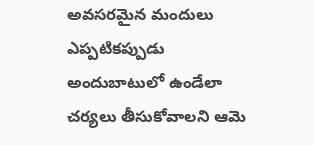అవసరమైన మందులు ఎప్పటికప్పుడు అందుబాటులో ఉండేలా చర్యలు తీసుకోవాలని ఆమె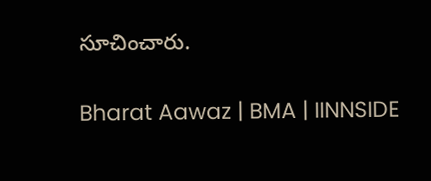సూచించారు.

Bharat Aawaz | BMA | IINNSIDE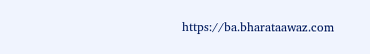https://ba.bharataawaz.com